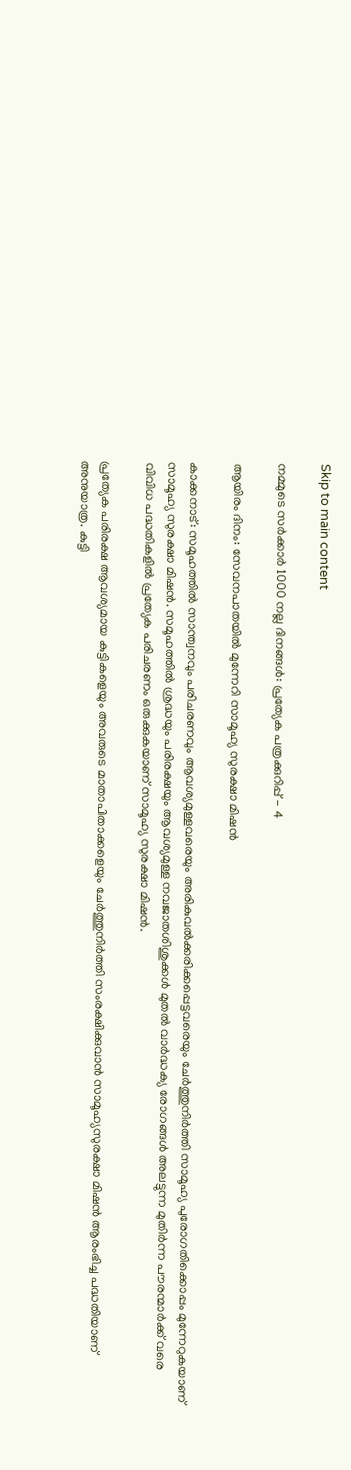Skip to main content

നമ്മുടെ സര്‍ക്കാര്‍ 1000 നല്ല ദിനങ്ങള്‍: പ്രത്യേക പത്രക്കുറിപ്പ് - 4

ആയിരം ദിനം: സേവനപാതയില്‍ മുന്നേറി സാമൂഹ്യ സുരക്ഷാ മിഷന്‍

കാക്കനാട്: സമൂഹത്തില്‍ സാന്ത്വനവും പരിചരണവും ആവശ്യമുള്ളവരെയും അരികുവല്‍ക്കരിക്കപ്പെട്ടവരെയും ചേര്‍ത്തുനിര്‍ത്തി സാമൂഹ്യ പുരോഗതിക്കൊപ്പം മുന്നേറുകയാണ് സാമൂഹ്യ സുരക്ഷാ മിഷന്‍. സമൂഹത്തില്‍ ശ്രദ്ധയും പരിരക്ഷയും ആവശ്യമുള്ള നവജാതശിശുക്കള്‍ മുതല്‍ വാര്‍ദ്ധക്യ രോഗങ്ങള്‍ അലട്ടുന്ന മുതിര്‍ന്ന പൗരന്മാര്‍ക്ക് വരെ വിവിധ പദ്ധതികളില്‍ പ്രത്യേക പരിചരണം ഒരുക്കുകയാണ് സാമൂഹ്യ സുരക്ഷാ മിഷന്‍.

പ്രത്യേക പരിരക്ഷ ആവശ്യമായ കുട്ടികളെയും അവരുടെ മാതാപിതാക്കളെയും ചേര്‍ത്തുനിര്‍ത്തി സംരക്ഷിക്കുവാന്‍ സാമൂഹ്യസുരക്ഷാ മിഷന്‍ ആരംഭിച്ച പദ്ധതിയാണ് അനുയാത്ര. കുട്ടി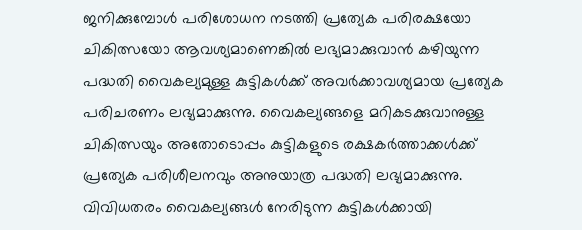ജനിക്കുമ്പോള്‍ പരിശോധന നടത്തി പ്രത്യേക പരിരക്ഷയോ ചികിത്സയോ ആവശ്യമാണെങ്കില്‍ ലഭ്യമാക്കുവാന്‍ കഴിയുന്ന പദ്ധതി വൈകല്യമുള്ള കുട്ടികള്‍ക്ക് അവര്‍ക്കാവശ്യമായ പ്രത്യേക പരിചരണം ലഭ്യമാക്കുന്നു. വൈകല്യങ്ങളെ മറികടക്കുവാനുള്ള ചികിത്സയും അതോടൊപ്പം കുട്ടികളുടെ രക്ഷകര്‍ത്താക്കള്‍ക്ക് പ്രത്യേക പരിശീലനവും അനുയാത്ര പദ്ധതി ലഭ്യമാക്കുന്നു. വിവിധതരം വൈകല്യങ്ങള്‍ നേരിടുന്ന കുട്ടികള്‍ക്കായി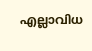എല്ലാവിധ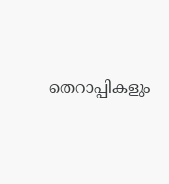തെറാപ്പികളും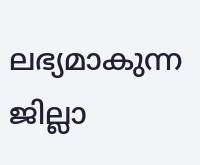ലഭ്യമാകുന്ന ജില്ലാ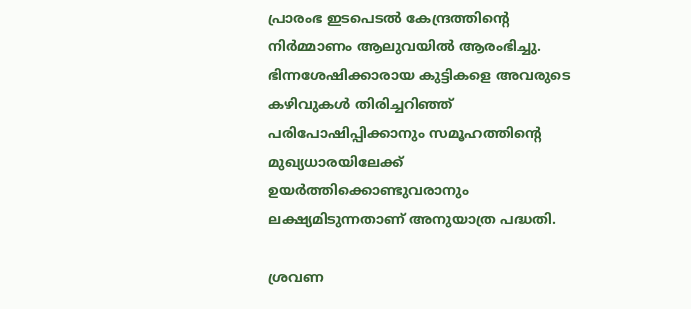പ്രാരംഭ ഇടപെടല്‍ കേന്ദ്രത്തിന്റെ നിര്‍മ്മാണം ആലുവയില്‍ ആരംഭിച്ചു. ഭിന്നശേഷിക്കാരായ കുട്ടികളെ അവരുടെ കഴിവുകള്‍ തിരിച്ചറിഞ്ഞ് പരിപോഷിപ്പിക്കാനും സമൂഹത്തിന്റെ മുഖ്യധാരയിലേക്ക് ഉയര്‍ത്തിക്കൊണ്ടുവരാനും ലക്ഷ്യമിടുന്നതാണ് അനുയാത്ര പദ്ധതി.

ശ്രവണ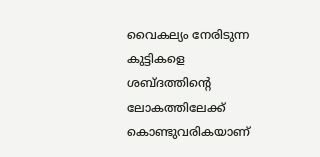വൈകല്യം നേരിടുന്ന കുട്ടികളെ ശബ്ദത്തിന്റെ ലോകത്തിലേക്ക് കൊണ്ടുവരികയാണ്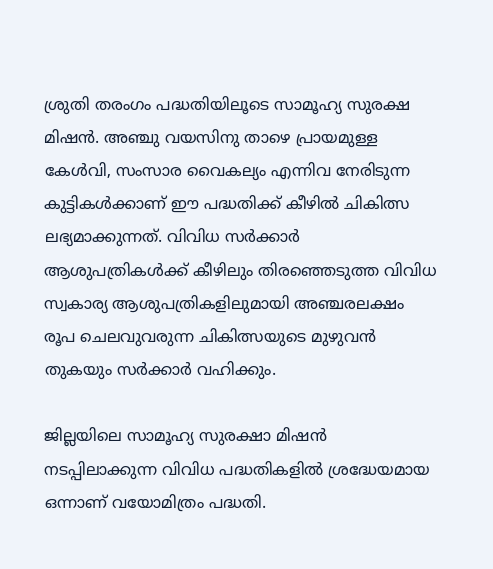ശ്രുതി തരംഗം പദ്ധതിയിലൂടെ സാമൂഹ്യ സുരക്ഷ മിഷന്‍. അഞ്ചു വയസിനു താഴെ പ്രായമുള്ള കേള്‍വി, സംസാര വൈകല്യം എന്നിവ നേരിടുന്ന കുട്ടികള്‍ക്കാണ് ഈ പദ്ധതിക്ക് കീഴില്‍ ചികിത്സ ലഭ്യമാക്കുന്നത്. വിവിധ സര്‍ക്കാര്‍ ആശുപത്രികള്‍ക്ക് കീഴിലും തിരഞ്ഞെടുത്ത വിവിധ സ്വകാര്യ ആശുപത്രികളിലുമായി അഞ്ചരലക്ഷം രൂപ ചെലവുവരുന്ന ചികിത്സയുടെ മുഴുവന്‍ തുകയും സര്‍ക്കാര്‍ വഹിക്കും.

ജില്ലയിലെ സാമൂഹ്യ സുരക്ഷാ മിഷന്‍ നടപ്പിലാക്കുന്ന വിവിധ പദ്ധതികളില്‍ ശ്രദ്ധേയമായ ഒന്നാണ് വയോമിത്രം പദ്ധതി.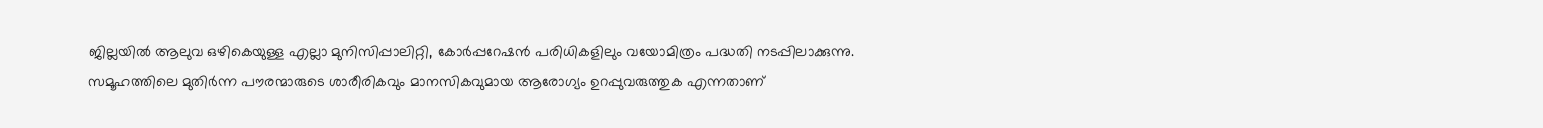ജില്ലയില്‍ ആലുവ ഒഴികെയുള്ള എല്ലാ മുനിസിപ്പാലിറ്റി, കോര്‍പ്പറേഷന്‍ പരിധികളിലും വയോമിത്രം പദ്ധതി നടപ്പിലാക്കുന്നു. സമൂഹത്തിലെ മുതിര്‍ന്ന പൗരന്മാരുടെ ശാരീരികവും മാനസികവുമായ ആരോഗ്യം ഉറപ്പുവരുത്തുക എന്നതാണ്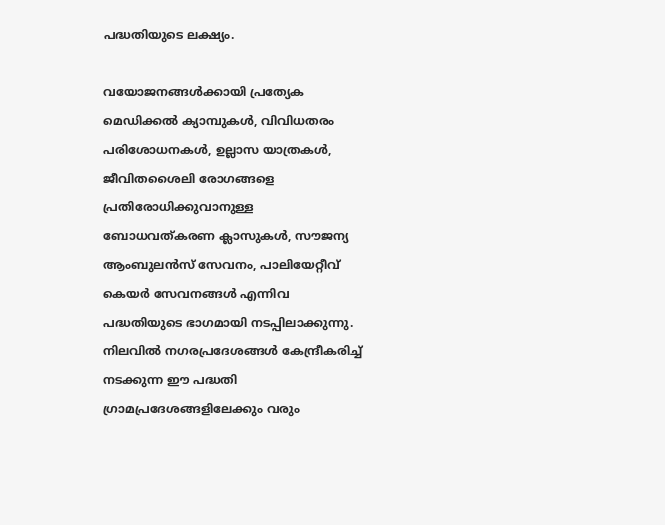പദ്ധതിയുടെ ലക്ഷ്യം.

വയോജനങ്ങള്‍ക്കായി പ്രത്യേക മെഡിക്കല്‍ ക്യാമ്പുകള്‍, വിവിധതരം പരിശോധനകള്‍, ഉല്ലാസ യാത്രകള്‍, ജീവിതശൈലി രോഗങ്ങളെ പ്രതിരോധിക്കുവാനുള്ള ബോധവത്കരണ ക്ലാസുകള്‍, സൗജന്യ ആംബുലന്‍സ് സേവനം, പാലിയേറ്റീവ് കെയര്‍ സേവനങ്ങള്‍ എന്നിവ പദ്ധതിയുടെ ഭാഗമായി നടപ്പിലാക്കുന്നു. നിലവില്‍ നഗരപ്രദേശങ്ങള്‍ കേന്ദ്രീകരിച്ച് നടക്കുന്ന ഈ പദ്ധതി ഗ്രാമപ്രദേശങ്ങളിലേക്കും വരും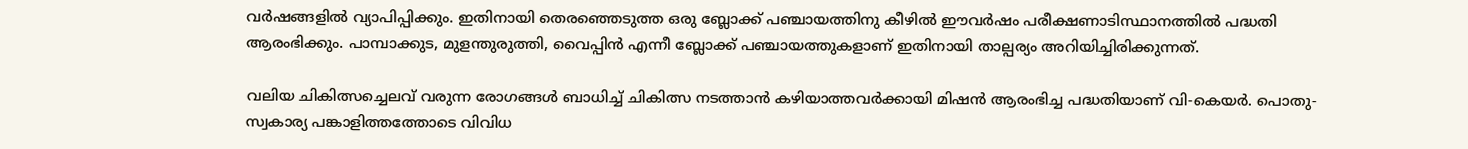വര്‍ഷങ്ങളില്‍ വ്യാപിപ്പിക്കും. ഇതിനായി തെരഞ്ഞെടുത്ത ഒരു ബ്ലോക്ക് പഞ്ചായത്തിനു കീഴില്‍ ഈവര്‍ഷം പരീക്ഷണാടിസ്ഥാനത്തില്‍ പദ്ധതി ആരംഭിക്കും. പാമ്പാക്കുട, മുളന്തുരുത്തി, വൈപ്പിന്‍ എന്നീ ബ്ലോക്ക് പഞ്ചായത്തുകളാണ് ഇതിനായി താല്പര്യം അറിയിച്ചിരിക്കുന്നത്.

വലിയ ചികിത്സച്ചെലവ് വരുന്ന രോഗങ്ങള്‍ ബാധിച്ച് ചികിത്സ നടത്താന്‍ കഴിയാത്തവര്‍ക്കായി മിഷന്‍ ആരംഭിച്ച പദ്ധതിയാണ് വി-കെയര്‍. പൊതു-സ്വകാര്യ പങ്കാളിത്തത്തോടെ വിവിധ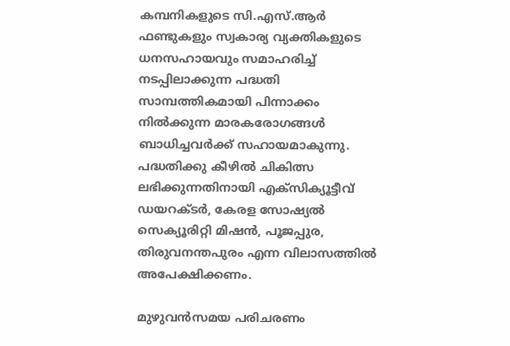കമ്പനികളുടെ സി.എസ്.ആര്‍ ഫണ്ടുകളും സ്വകാര്യ വ്യക്തികളുടെ ധനസഹായവും സമാഹരിച്ച് നടപ്പിലാക്കുന്ന പദ്ധതി സാമ്പത്തികമായി പിന്നാക്കം നില്‍ക്കുന്ന മാരകരോഗങ്ങള്‍ ബാധിച്ചവര്‍ക്ക് സഹായമാകുന്നു. പദ്ധതിക്കു കീഴില്‍ ചികിത്സ ലഭിക്കുന്നതിനായി എക്‌സിക്യൂട്ടീവ് ഡയറക്ടര്‍, കേരള സോഷ്യല്‍ സെക്യൂരിറ്റി മിഷന്‍, പൂജപ്പുര, തിരുവനന്തപുരം എന്ന വിലാസത്തില്‍ അപേക്ഷിക്കണം.

മുഴുവന്‍സമയ പരിചരണം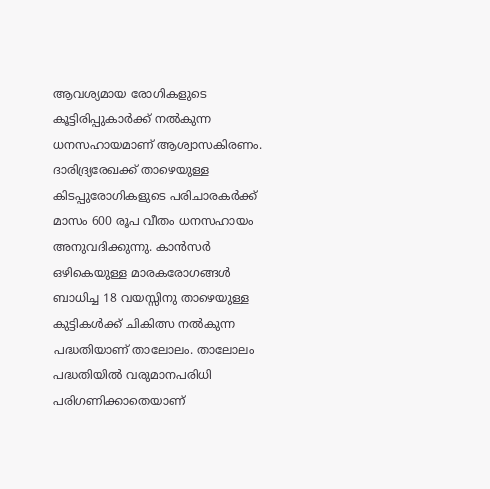ആവശ്യമായ രോഗികളുടെ കൂട്ടിരിപ്പുകാര്‍ക്ക് നല്‍കുന്ന ധനസഹായമാണ് ആശ്വാസകിരണം. ദാരിദ്ര്യരേഖക്ക് താഴെയുള്ള കിടപ്പുരോഗികളുടെ പരിചാരകര്‍ക്ക് മാസം 600 രൂപ വീതം ധനസഹായം അനുവദിക്കുന്നു. കാന്‍സര്‍ ഒഴികെയുള്ള മാരകരോഗങ്ങള്‍ ബാധിച്ച 18 വയസ്സിനു താഴെയുള്ള കുട്ടികള്‍ക്ക് ചികിത്സ നല്‍കുന്ന പദ്ധതിയാണ് താലോലം. താലോലം പദ്ധതിയില്‍ വരുമാനപരിധി പരിഗണിക്കാതെയാണ്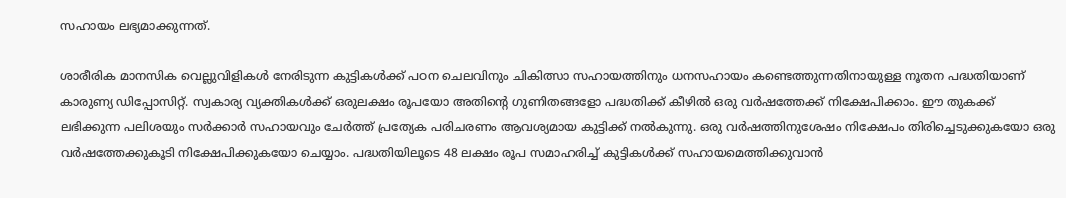സഹായം ലഭ്യമാക്കുന്നത്.

ശാരീരിക മാനസിക വെല്ലുവിളികള്‍ നേരിടുന്ന കുട്ടികള്‍ക്ക് പഠന ചെലവിനും ചികിത്സാ സഹായത്തിനും ധനസഹായം കണ്ടെത്തുന്നതിനായുള്ള നൂതന പദ്ധതിയാണ് കാരുണ്യ ഡിപ്പോസിറ്റ്. സ്വകാര്യ വ്യക്തികള്‍ക്ക് ഒരുലക്ഷം രൂപയോ അതിന്റെ ഗുണിതങ്ങളോ പദ്ധതിക്ക് കീഴില്‍ ഒരു വര്‍ഷത്തേക്ക് നിക്ഷേപിക്കാം. ഈ തുകക്ക് ലഭിക്കുന്ന പലിശയും സര്‍ക്കാര്‍ സഹായവും ചേര്‍ത്ത് പ്രത്യേക പരിചരണം ആവശ്യമായ കുട്ടിക്ക് നല്‍കുന്നു. ഒരു വര്‍ഷത്തിനുശേഷം നിക്ഷേപം തിരിച്ചെടുക്കുകയോ ഒരു വര്‍ഷത്തേക്കുകൂടി നിക്ഷേപിക്കുകയോ ചെയ്യാം. പദ്ധതിയിലൂടെ 48 ലക്ഷം രൂപ സമാഹരിച്ച് കുട്ടികള്‍ക്ക് സഹായമെത്തിക്കുവാന്‍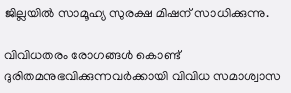ജില്ലയില്‍ സാമൂഹ്യ സുരക്ഷ മിഷന് സാധിക്കുന്നു.

വിവിധതരം രോഗങ്ങള്‍ കൊണ്ട് ദുരിതമനുഭവിക്കുന്നവര്‍ക്കായി വിവിധ സമാശ്വാസ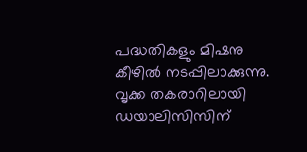പദ്ധതികളും മിഷനു കീഴില്‍ നടപ്പിലാക്കുന്നു. വൃക്ക തകരാറിലായി ഡയാലിസിസിന്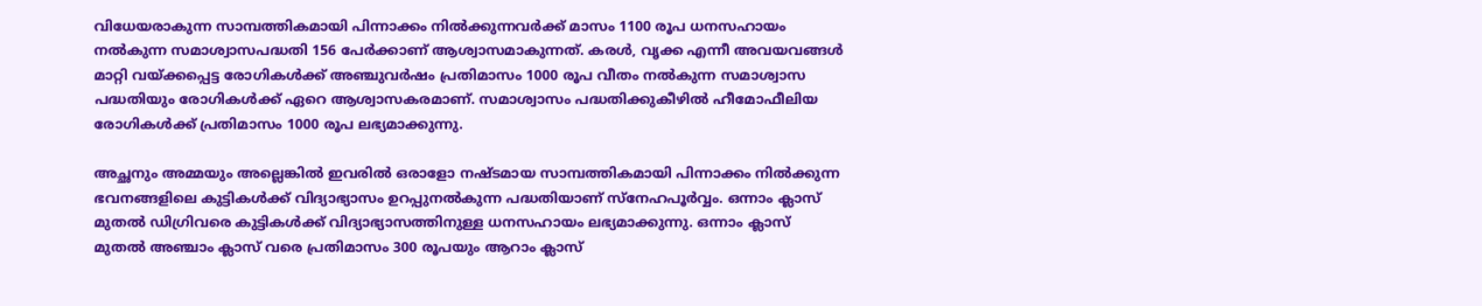വിധേയരാകുന്ന സാമ്പത്തികമായി പിന്നാക്കം നില്‍ക്കുന്നവര്‍ക്ക് മാസം 1100 രൂപ ധനസഹായം നല്‍കുന്ന സമാശ്വാസപദ്ധതി 156 പേര്‍ക്കാണ് ആശ്വാസമാകുന്നത്. കരള്‍, വൃക്ക എന്നീ അവയവങ്ങള്‍ മാറ്റി വയ്ക്കപ്പെട്ട രോഗികള്‍ക്ക് അഞ്ചുവര്‍ഷം പ്രതിമാസം 1000 രൂപ വീതം നല്‍കുന്ന സമാശ്വാസ പദ്ധതിയും രോഗികള്‍ക്ക് ഏറെ ആശ്വാസകരമാണ്. സമാശ്വാസം പദ്ധതിക്കുകീഴില്‍ ഹീമോഫീലിയ രോഗികള്‍ക്ക് പ്രതിമാസം 1000 രൂപ ലഭ്യമാക്കുന്നു.

അച്ഛനും അമ്മയും അല്ലെങ്കില്‍ ഇവരില്‍ ഒരാളോ നഷ്ടമായ സാമ്പത്തികമായി പിന്നാക്കം നില്‍ക്കുന്ന ഭവനങ്ങളിലെ കുട്ടികള്‍ക്ക് വിദ്യാഭ്യാസം ഉറപ്പുനല്‍കുന്ന പദ്ധതിയാണ് സ്‌നേഹപൂര്‍വ്വം. ഒന്നാം ക്ലാസ് മുതല്‍ ഡിഗ്രിവരെ കുട്ടികള്‍ക്ക് വിദ്യാഭ്യാസത്തിനുള്ള ധനസഹായം ലഭ്യമാക്കുന്നു. ഒന്നാം ക്ലാസ് മുതല്‍ അഞ്ചാം ക്ലാസ് വരെ പ്രതിമാസം 300 രൂപയും ആറാം ക്ലാസ്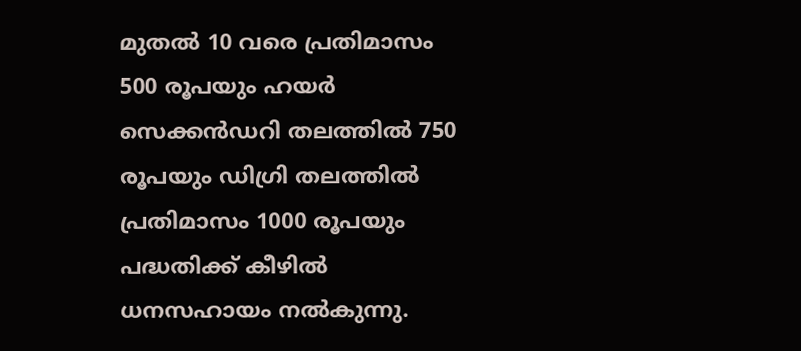മുതല്‍ 10 വരെ പ്രതിമാസം 500 രൂപയും ഹയര്‍ സെക്കന്‍ഡറി തലത്തില്‍ 750 രൂപയും ഡിഗ്രി തലത്തില്‍ പ്രതിമാസം 1000 രൂപയും പദ്ധതിക്ക് കീഴില്‍ ധനസഹായം നല്‍കുന്നു.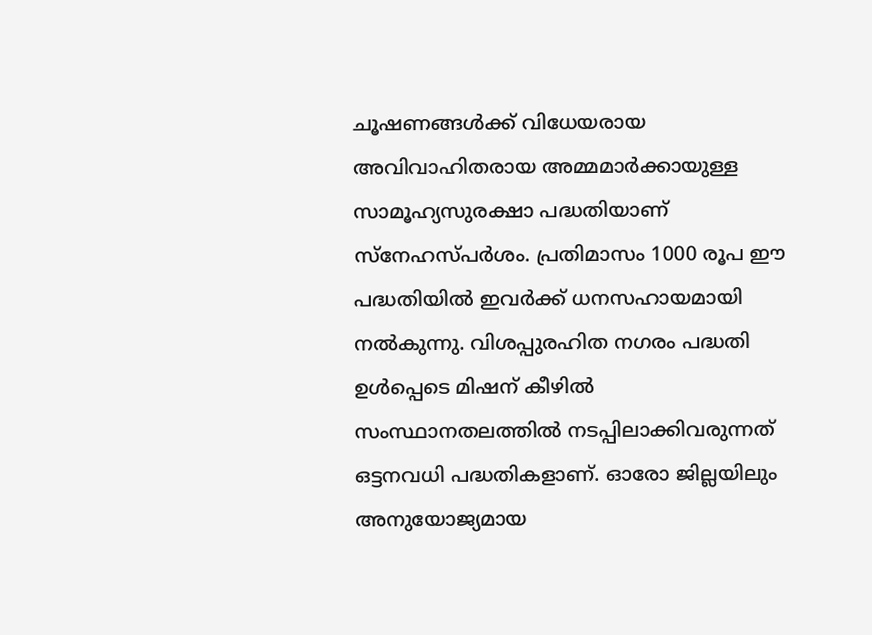ചൂഷണങ്ങള്‍ക്ക് വിധേയരായ അവിവാഹിതരായ അമ്മമാര്‍ക്കായുള്ള സാമൂഹ്യസുരക്ഷാ പദ്ധതിയാണ് സ്‌നേഹസ്പര്‍ശം. പ്രതിമാസം 1000 രൂപ ഈ പദ്ധതിയില്‍ ഇവര്‍ക്ക് ധനസഹായമായി നല്‍കുന്നു. വിശപ്പുരഹിത നഗരം പദ്ധതി ഉള്‍പ്പെടെ മിഷന് കീഴില്‍ സംസ്ഥാനതലത്തില്‍ നടപ്പിലാക്കിവരുന്നത് ഒട്ടനവധി പദ്ധതികളാണ്. ഓരോ ജില്ലയിലും അനുയോജ്യമായ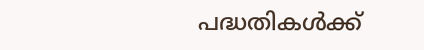പദ്ധതികള്‍ക്ക്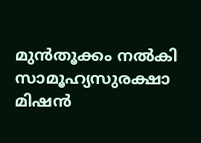മുന്‍തൂക്കം നല്‍കി സാമൂഹ്യസുരക്ഷാ മിഷന്‍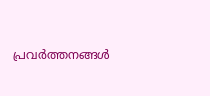പ്രവര്‍ത്തനങ്ങള്‍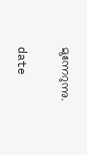മുന്നേറുന്നു.

date